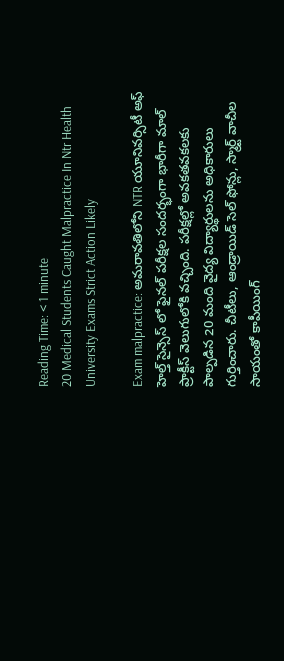Reading Time: < 1 minute
20 Medical Students Caught Malpractice In Ntr Health University Exams Strict Action Likely

Exam malpractice: అమరావతిలోని NTR యూనివర్సిటీ అఫ్ హెల్త్ సైన్సెస్ లో ఫైనల్ పరీక్షల సందర్భంగా భారీగా మాల్ ప్రాక్టీస్ వెలుగులోకి వచ్చింది. పరీక్షల్లో అవకతవకలకు పాల్పడిన 20 మంది వైద్య విద్యార్థులను అధికారులు గుర్తించారు. చీటీలు, ఆండ్రాయిడ్ సెల్ ఫోన్లు, స్మార్ట్ వాచీల సాయంతో కాపీయింగ్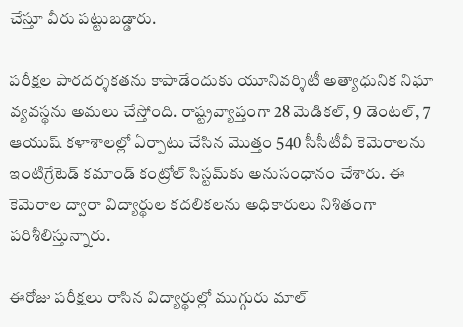చేస్తూ వీరు పట్టుబడ్డారు.

పరీక్షల పారదర్శకతను కాపాడేందుకు యూనివర్శిటీ అత్యాధునిక నిఘా వ్యవస్థను అమలు చేస్తోంది. రాష్ట్రవ్యాప్తంగా 28 మెడికల్, 9 డెంటల్, 7 ఆయుష్ కళాశాలల్లో ఏర్పాటు చేసిన మొత్తం 540 సీసీటీవీ కెమెరాలను ఇంటిగ్రేటెడ్ కమాండ్ కంట్రోల్ సిస్టమ్‌కు అనుసంధానం చేశారు. ఈ కెమెరాల ద్వారా విద్యార్థుల కదలికలను అధికారులు నిశితంగా పరిశీలిస్తున్నారు.

ఈరోజు పరీక్షలు రాసిన విద్యార్థుల్లో ముగ్గురు మాల్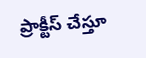ప్రాక్టీస్ చేస్తూ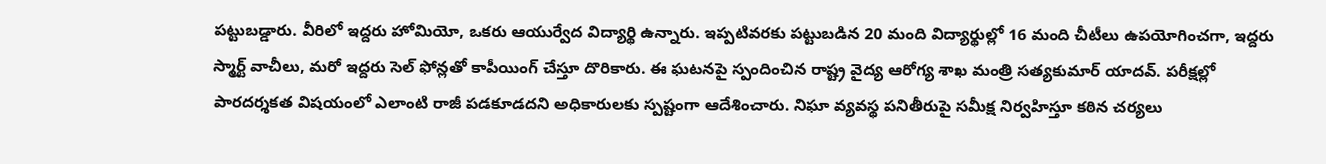పట్టుబడ్డారు. వీరిలో ఇద్దరు హోమియో, ఒకరు ఆయుర్వేద విద్యార్థి ఉన్నారు. ఇప్పటివరకు పట్టుబడిన 20 మంది విద్యార్థుల్లో 16 మంది చీటీలు ఉపయోగించగా, ఇద్దరు స్మార్ట్ వాచీలు, మరో ఇద్దరు సెల్ ఫోన్లతో కాపీయింగ్ చేస్తూ దొరికారు. ఈ ఘటనపై స్పందించిన రాష్ట్ర వైద్య ఆరోగ్య శాఖ మంత్రి సత్యకుమార్ యాదవ్. పరీక్షల్లో పారదర్శకత విషయంలో ఎలాంటి రాజీ పడకూడదని అధికారులకు స్పష్టంగా ఆదేశించారు. నిఘా వ్యవస్థ పనితీరుపై సమీక్ష నిర్వహిస్తూ కఠిన చర్యలు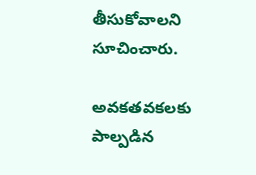తీసుకోవాలని సూచించారు.

అవకతవకలకు పాల్పడిన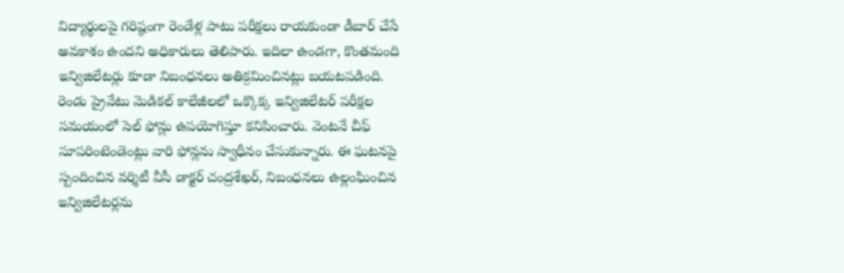విద్యార్థులపై గరిష్ఠంగా రెండేళ్ల పాటు పరీక్షలు రాయకుండా డీబార్ చేసే అవకాశం ఉందని అధికారులు తెలిపారు. ఇదిలా ఉండగా, కొంతమంది ఇన్విజిలేటర్లు కూడా నిబంధనలు అతిక్రమించినట్లు బయటపడింది. రెండు ప్రైవేటు మెడికల్ కాలేజీలలో ఒక్కొక్క ఇన్విజిలేటర్ పరీక్షల సమయంలో సెల్ ఫోన్లు ఉపయోగిస్తూ కనిపించారు. వెంటనే చీఫ్ సూపరింటెండెంట్లు వారి ఫోన్లను స్వాధీనం చేసుకున్నారు. ఈ ఘటనపై స్పందించిన వర్శిటీ వీసీ డాక్టర్ చంద్రశేఖర్, నిబంధనలు ఉల్లంఘించిన ఇన్విజిలేటర్లను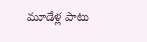మూడేళ్ల పాటు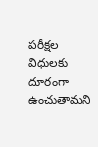పరీక్షల విధులకు దూరంగా ఉంచుతామని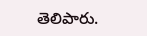తెలిపారు.